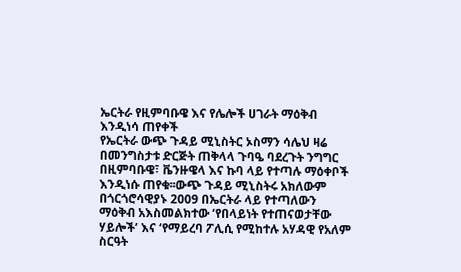ኤርትራ የዚምባቡዌ እና የሌሎች ሀገራት ማዕቅብ እንዲነሳ ጠየቀች
የኤርትራ ውጭ ጉዳይ ሚኒስትር ኦስማን ሳሌህ ዛሬ በመንግስታቱ ድርጅት ጠቅላላ ጉባዔ ባደረጉት ንግግር በዚምባቡዌ፣ ቬንዙዌላ እና ኩባ ላይ የተጣሉ ማዕቀቦች እንዲነሱ ጠየቁ፡፡ውጭ ጉዳይ ሚኒስትሩ አክለውም በጎርጎሮሳዊያኑ 2009 በኤርትራ ላይ የተጣለውን ማዕቅብ አእስመልክተው ‘የበላይነት የተጠናወታቸው ሃይሎች’ እና ‘የማይረባ ፖሊሲ የሚከተሉ አሃዳዊ የአለም ስርዓት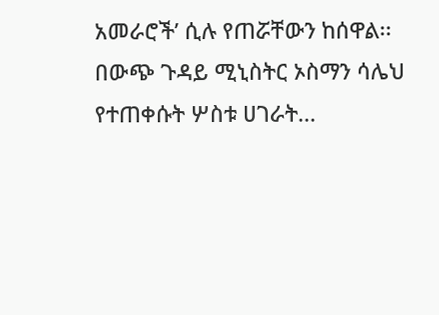አመራሮች’ ሲሉ የጠሯቸውን ከሰዋል፡፡
በውጭ ጉዳይ ሚኒስትር ኦስማን ሳሌህ የተጠቀሱት ሦስቱ ሀገራት...